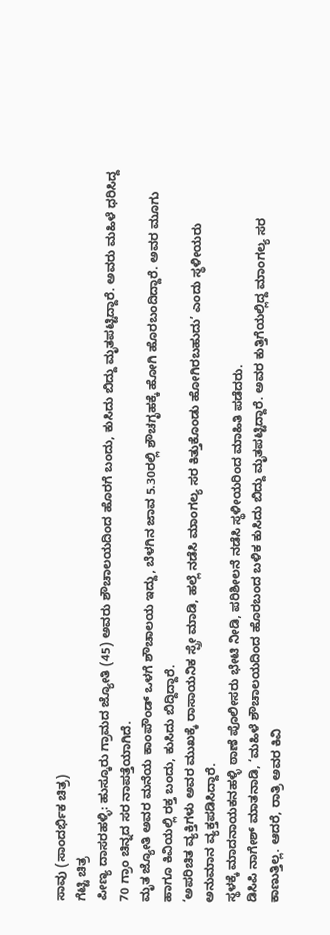ಸಾವು (ಸಾಂದರ್ಭಿಕ ಚಿತ್ರ)
ಗೆಟ್ಟಿ ಚಿತ್ರ
ಪೀಣ್ಯ ದಾಸರಹಳ್ಳಿ: ಹುಸ್ಕೂರು ಗ್ರಾಮದ ಜ್ಯೋತಿ (45) ಅವರು ಶೌಚಾಲಯದಿಂದ ಹೊರಗೆ ಬಂದು, ಕುಸಿದು ಬಿದ್ದು ಮೃತಪಟ್ಟಿದ್ದಾರೆ. ಅವರು ಮಹಿಳೆ ಧರಿಸಿದ್ದ 70 ಗ್ರಾಂ ಚಿನ್ನದ ಸರ ನಾಪತ್ತೆಯಾಗಿದೆ.
ಮೃತ ಜ್ಯೋತಿ ಅವರ ಮನೆಯ ಕಾಂಪೌಂಡ್ ಒಳಗೆ ಶೌಚಾಲಯ ಇದ್ದು, ಬೆಳಗಿನ ಜಾವ 5.30ರಲ್ಲಿ ಶೌಚಗೃಹಕ್ಕೆ ಹೋಗಿ ಹೊರಬಂದಿದ್ದಾರೆ. ಅವರ ಮೂಗು ಹಾಗೂ ಕಿವಿಯಲ್ಲಿ ರಕ್ತ ಬಂದು, ಕುಸಿದು ಬಿದ್ದಿದ್ದಾರೆ.
‘ಅಪರಿಚಿತ ವ್ಯಕ್ತಿಗಳು ಅವರ ಮುಖಕ್ಕೆ ರಾಸಾಯನಿಕ ಸ್ಪ್ರೇ ಮಾಡಿ, ಹಲ್ಲೆ ನಡೆಸಿ ಮಾಂಗಲ್ಯ ಸರ ಕಿತ್ತುಕೊಂಡು ಹೋಗಿರಬಹುದು’ ಎಂದು ಸ್ಥಳೀಯರು ಅನುಮಾನ ವ್ಯಕ್ತಪಡಿಸಿದ್ದಾರೆ.
ಸ್ಥಳಕ್ಕೆ ಮಾದನಾಯಕನಹಳ್ಳಿ ಠಾಣೆ ಪೊಲೀಸರು ಭೇಟಿ ನೀಡಿ, ಪರಿಶೀಲನೆ ನಡೆಸಿ ಸ್ಥಳೀಯರಿಂದ ಮಾಹಿತಿ ಪಡೆದರು.
ಡಿಸಿಪಿ ನಾಗೇಶ್ ಮಾತನಾಡಿ, ‘ಮಹಿಳೆ ಶೌಚಾಲಯದಿಂದ ಹೊರಬಂದ ಬಳಿಕ ಕುಸಿದು ಬಿದ್ದು ಮೃತಪಟ್ಟಿದ್ದಾರೆ. ಅವರ ಕುತ್ತಿಗೆಯಲ್ಲಿದ್ದ ಮಾಂಗಲ್ಯ ಸರ ಕಾಣುತ್ತಿಲ್ಲ. ಆದರೆ, ರಾತ್ರಿ ಅವರ ಕಿವಿ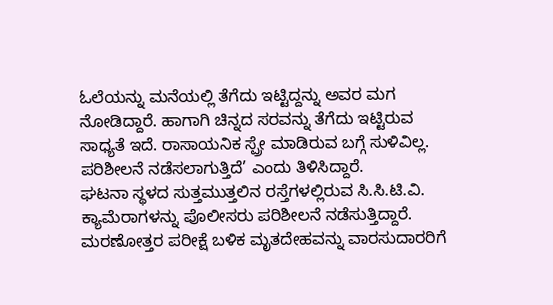ಓಲೆಯನ್ನು ಮನೆಯಲ್ಲಿ ತೆಗೆದು ಇಟ್ಟಿದ್ದನ್ನು ಅವರ ಮಗ ನೋಡಿದ್ದಾರೆ. ಹಾಗಾಗಿ ಚಿನ್ನದ ಸರವನ್ನು ತೆಗೆದು ಇಟ್ಟಿರುವ ಸಾಧ್ಯತೆ ಇದೆ. ರಾಸಾಯನಿಕ ಸ್ಪ್ರೇ ಮಾಡಿರುವ ಬಗ್ಗೆ ಸುಳಿವಿಲ್ಲ. ಪರಿಶೀಲನೆ ನಡೆಸಲಾಗುತ್ತಿದೆ’ ಎಂದು ತಿಳಿಸಿದ್ದಾರೆ.
ಘಟನಾ ಸ್ಥಳದ ಸುತ್ತಮುತ್ತಲಿನ ರಸ್ತೆಗಳಲ್ಲಿರುವ ಸಿ.ಸಿ.ಟಿ.ವಿ. ಕ್ಯಾಮೆರಾಗಳನ್ನು ಪೊಲೀಸರು ಪರಿಶೀಲನೆ ನಡೆಸುತ್ತಿದ್ದಾರೆ. ಮರಣೋತ್ತರ ಪರೀಕ್ಷೆ ಬಳಿಕ ಮೃತದೇಹವನ್ನು ವಾರಸುದಾರರಿಗೆ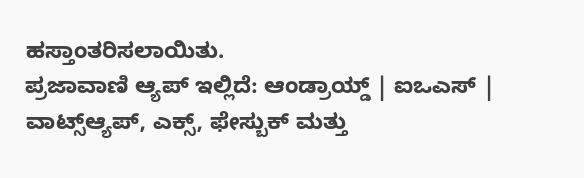ಹಸ್ತಾಂತರಿಸಲಾಯಿತು.
ಪ್ರಜಾವಾಣಿ ಆ್ಯಪ್ ಇಲ್ಲಿದೆ: ಆಂಡ್ರಾಯ್ಡ್ | ಐಒಎಸ್ | ವಾಟ್ಸ್ಆ್ಯಪ್, ಎಕ್ಸ್, ಫೇಸ್ಬುಕ್ ಮತ್ತು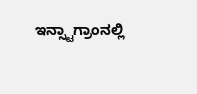ಇನ್ಸ್ಟಾಗ್ರಾಂನಲ್ಲಿ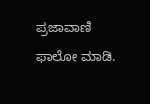ಪ್ರಜಾವಾಣಿ ಫಾಲೋ ಮಾಡಿ.